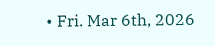• Fri. Mar 6th, 2026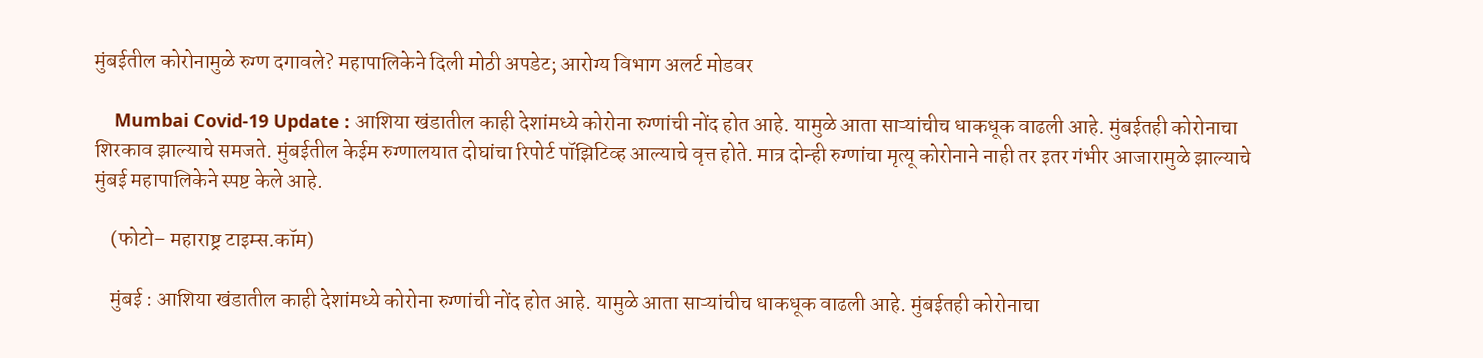मुंबईतील कोरोनामुळे रुग्ण दगावले? महापालिकेने दिली मोठी अपडेट; आरोग्य विभाग अलर्ट मोडवर

    Mumbai Covid-19 Update : आशिया खंडातील काही देशांमध्ये कोरोना रुग्णांची नोंद होत आहे. यामुळे आता साऱ्यांचीच धाकधूक वाढली आहे. मुंबईतही कोरोनाचा शिरकाव झाल्याचे समजते. मुंबईतील केईम रुग्णालयात दोघांचा रिपोर्ट पॉझिटिव्ह आल्याचे वृत्त होते. मात्र दोन्ही रुग्णांचा मृत्यू कोरोनाने नाही तर इतर गंभीर आजारामुळे झाल्याचे मुंबई महापालिकेने स्पष्ट केले आहे.

    (फोटो– महाराष्ट्र टाइम्स.कॉम)

    मुंबई : आशिया खंडातील काही देशांमध्ये कोरोना रुग्णांची नोंद होत आहे. यामुळे आता साऱ्यांचीच धाकधूक वाढली आहे. मुंबईतही कोरोनाचा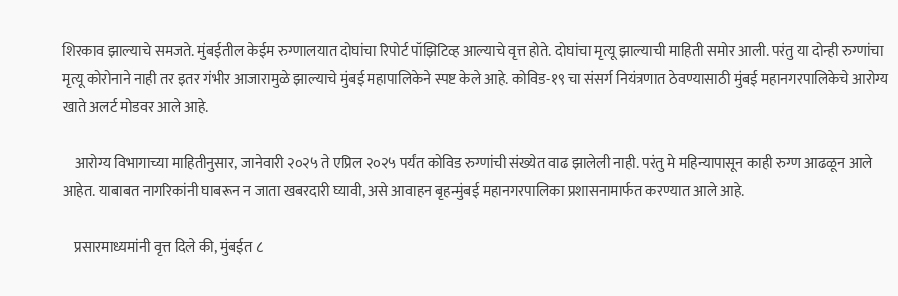शिरकाव झाल्याचे समजते. मुंबईतील केईम रुग्णालयात दोघांचा रिपोर्ट पॉझिटिव्ह आल्याचे वृत्त होते. दोघांचा मृत्यू झाल्याची माहिती समोर आली. परंतु या दोन्ही रुग्णांचा मृत्यू कोरोनाने नाही तर इतर गंभीर आजारामुळे झाल्याचे मुंबई महापालिकेने स्पष्ट केले आहे. कोविड-१९ चा संसर्ग नियंत्रणात ठेवण्यासाठी मुंबई महानगरपालिकेचे आरोग्य खाते अलर्ट मोडवर आले आहे.

    आरोग्य विभागाच्या माहितीनुसार, जानेवारी २०२५ ते एप्रिल २०२५ पर्यंत कोविड रुग्णांची संख्येत वाढ झालेली नाही. परंतु मे महिन्यापासून काही रुग्ण आढळून आले आहेत. याबाबत नागरिकांनी घाबरून न जाता खबरदारी घ्यावी, असे आवाहन बृहन्मुंबई महानगरपालिका प्रशासनामार्फत करण्यात आले आहे.

    प्रसारमाध्यमांनी वृत्त दिले की, मुंबईत ८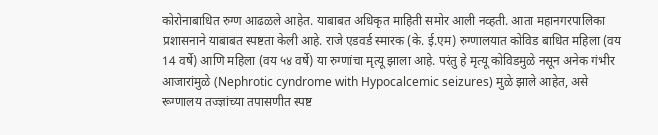कोरोनाबाधित रुग्ण आढळले आहेत. याबाबत अधिकृत माहिती समोर आली नव्हती. आता महानगरपालिका प्रशासनाने याबाबत स्पष्टता केली आहे. राजे एडवर्ड स्मारक (के. ई.एम) रुग्णालयात कोविड बाधित महिला (वय 14 वर्षे) आणि महिला (वय ५४ वर्षे) या रुग्णांचा मृत्यू झाला आहे. परंतु हे मृत्यू कोविडमुळे नसून अनेक गंभीर आजारांमुळे (Nephrotic cyndrome with Hypocalcemic seizures) मुळे झाले आहेत, असे रूग्णालय तज्ज्ञांच्या तपासणीत स्पष्ट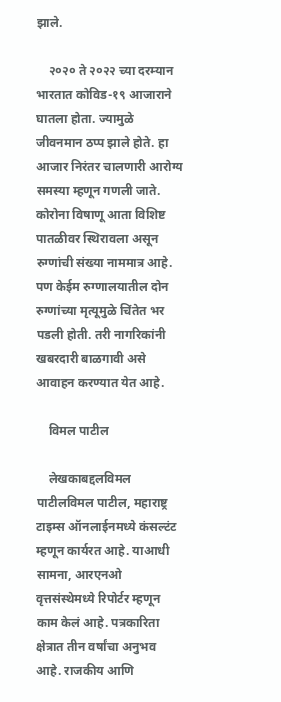झाले.

    २०२० ते २०२२ च्या दरम्यान भारतात कोविड-१९ आजाराने घातला होता. ज्यामुळे जीवनमान ठप्प झाले होते. हा आजार निरंतर चालणारी आरोग्य समस्या म्हणून गणली जाते. कोरोना विषाणू आता विशिष्ट पातळीवर स्थिरावला असून रुग्णांची संख्या नाममात्र आहे. पण केईम रुग्णालयातील दोन रुग्णांच्या मृत्यूमुळे चिंतेत भर पडली होती. तरी नागरिकांनी खबरदारी बाळगावी असे आवाहन करण्यात येत आहे.

    विमल पाटील

    लेखकाबद्दलविमल पाटीलविमल पाटील, महाराष्ट्र टाइम्स ऑनलाईनमध्ये कंसल्टंट म्हणून कार्यरत आहे. याआधी सामना, आरएनओ वृत्तसंस्थेमध्ये रिपोर्टर म्हणून काम केलं आहे. पत्रकारिता क्षेत्रात तीन वर्षांचा अनुभव आहे. राजकीय आणि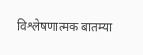विश्लेषणात्मक बातम्या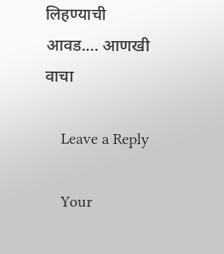लिहण्याची आवड.… आणखी वाचा

    Leave a Reply

    Your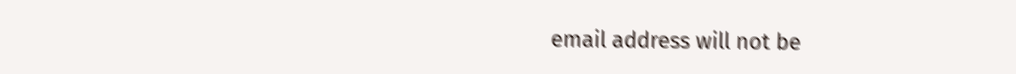email address will not be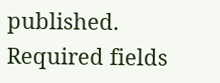published. Required fields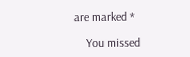are marked *

    You missed